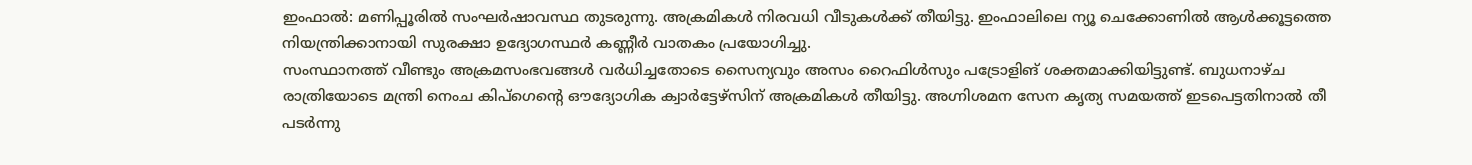ഇംഫാൽ: മണിപ്പൂരിൽ സംഘർഷാവസ്ഥ തുടരുന്നു. അക്രമികൾ നിരവധി വീടുകൾക്ക് തീയിട്ടു. ഇംഫാലിലെ ന്യൂ ചെക്കോണിൽ ആൾക്കൂട്ടത്തെ നിയന്ത്രിക്കാനായി സുരക്ഷാ ഉദ്യോഗസ്ഥർ കണ്ണീർ വാതകം പ്രയോഗിച്ചു.
സംസ്ഥാനത്ത് വീണ്ടും അക്രമസംഭവങ്ങൾ വർധിച്ചതോടെ സൈന്യവും അസം റൈഫിൾസും പട്രോളിങ് ശക്തമാക്കിയിട്ടുണ്ട്. ബുധനാഴ്ച രാത്രിയോടെ മന്ത്രി നെംച കിപ്ഗെന്റെ ഔദ്യോഗിക ക്വാർട്ടേഴ്സിന് അക്രമികൾ തീയിട്ടു. അഗ്നിശമന സേന കൃത്യ സമയത്ത് ഇടപെട്ടതിനാൽ തീ പടർന്നു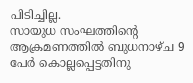പിടിച്ചില്ല.
സായുധ സംഘത്തിന്റെ ആക്രമണത്തിൽ ബുധനാഴ്ച 9 പേർ കൊല്ലപ്പെട്ടതിനു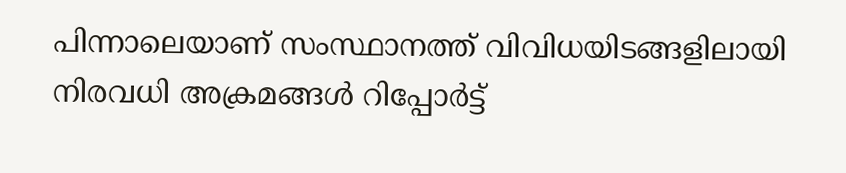പിന്നാലെയാണ് സംസ്ഥാനത്ത് വിവിധയിടങ്ങളിലായി നിരവധി അക്രമങ്ങൾ റിപ്പോർട്ട്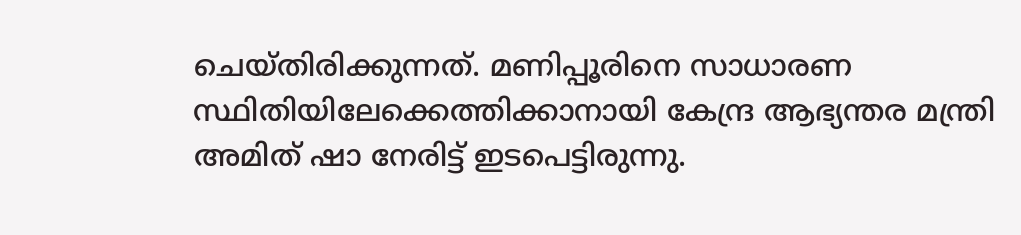ചെയ്തിരിക്കുന്നത്. മണിപ്പൂരിനെ സാധാരണ സ്ഥിതിയിലേക്കെത്തിക്കാനായി കേന്ദ്ര ആഭ്യന്തര മന്ത്രി അമിത് ഷാ നേരിട്ട് ഇടപെട്ടിരുന്നു.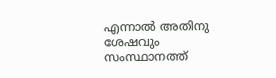എന്നാൽ അതിനു ശേഷവും സംസ്ഥാനത്ത്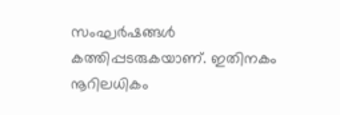സംഘർഷങ്ങൾ കത്തിപ്പടരുകയാണ്. ഇതിനകം നൂറിലധികം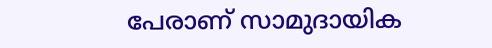പേരാണ് സാമുദായിക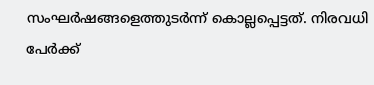സംഘർഷങ്ങളെത്തുടർന്ന് കൊല്ലപ്പെട്ടത്. നിരവധി പേർക്ക്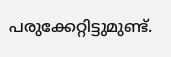പരുക്കേറ്റിട്ടുമുണ്ട്.